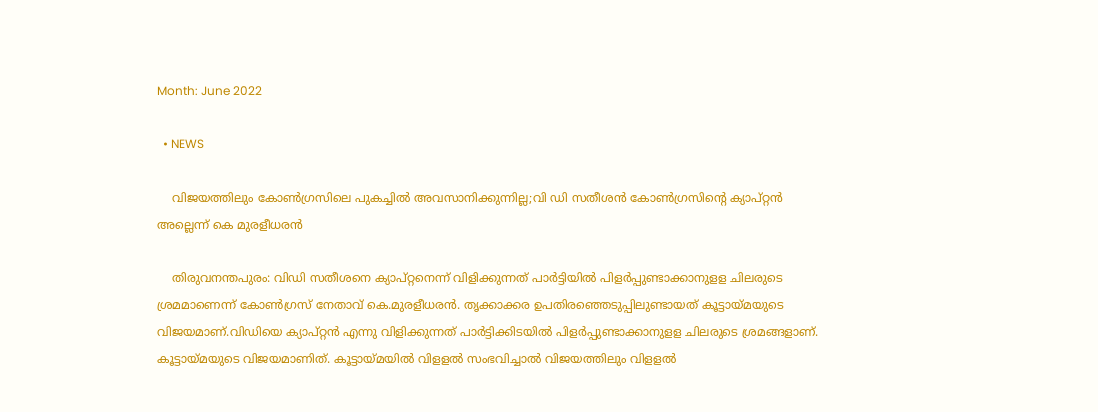Month: June 2022

  • NEWS

    വിജയത്തിലും കോൺഗ്രസിലെ പുകച്ചിൽ അവസാനിക്കുന്നില്ല;വി ഡി സതീശൻ കോൺഗ്രസിന്റെ ക്യാപ്റ്റൻ അല്ലെന്ന് കെ മുരളീധരൻ

    തിരുവനന്തപുരം: വിഡി സതീശനെ ക്യാപ്റ്റനെന്ന് വിളിക്കുന്നത് പാര്‍ട്ടിയില്‍ പിളര്‍പ്പുണ്ടാക്കാനുളള ചിലരുടെ ശ്രമമാണെന്ന് കോണ്‍ഗ്രസ് നേതാവ് കെ.മുരളീധരൻ. തൃക്കാക്കര ഉപതിരഞ്ഞെടുപ്പിലുണ്ടായത് കൂട്ടായ്മയുടെ വിജയമാണ്.വിഡിയെ ക്യാപ്റ്റന്‍ എന്നു വിളിക്കുന്നത് പാര്‍ട്ടിക്കിടയില്‍ പിളര്‍പ്പുണ്ടാക്കാനുളള ചിലരുടെ ശ്രമങ്ങളാണ്. കൂട്ടായ്മയുടെ വിജയമാണിത്. കൂട്ടായ്മയില്‍ വിളളല്‍ സംഭവിച്ചാല്‍ വിജയത്തിലും വിളളല്‍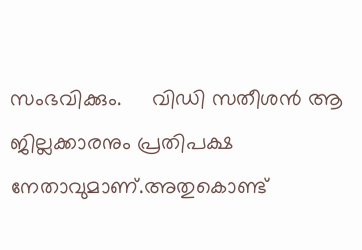സംഭവിക്കും.     വിഡി സതീശന്‍ ആ ജില്ലക്കാരനും പ്രതിപക്ഷ നേതാവുമാണ്.അതുകൊണ്ട്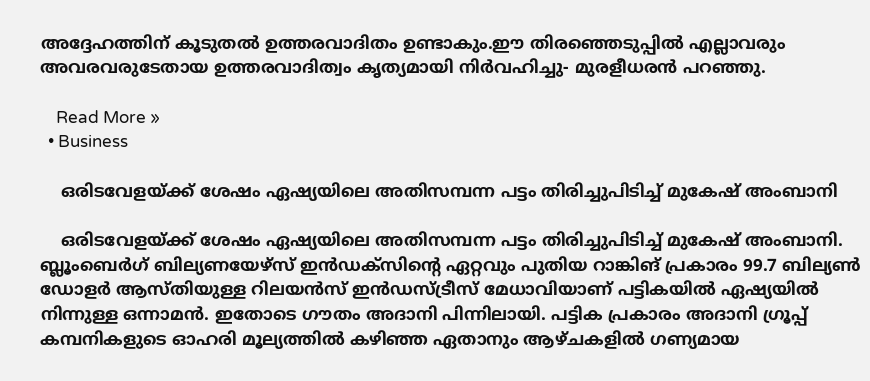അദ്ദേഹത്തിന് കൂടുതല്‍ ഉത്തരവാദിതം ഉണ്ടാകും.ഈ തിരഞ്ഞെടുപ്പില്‍ എല്ലാവരും അവരവരുടേതായ ഉത്തരവാദിത്വം കൃത്യമായി നിര്‍വഹിച്ചു- മുരളീധരന്‍ പറഞ്ഞു.

    Read More »
  • Business

    ഒരിടവേളയ്ക്ക് ശേഷം ഏഷ്യയിലെ അതിസമ്പന്ന പട്ടം തിരിച്ചുപിടിച്ച് മുകേഷ് അംബാനി

    ഒരിടവേളയ്ക്ക് ശേഷം ഏഷ്യയിലെ അതിസമ്പന്ന പട്ടം തിരിച്ചുപിടിച്ച് മുകേഷ് അംബാനി. ബ്ലൂംബെര്‍ഗ് ബില്യണയേഴ്‌സ് ഇന്‍ഡക്‌സിന്റെ ഏറ്റവും പുതിയ റാങ്കിങ് പ്രകാരം 99.7 ബില്യണ്‍ ഡോളര്‍ ആസ്തിയുള്ള റിലയന്‍സ് ഇന്‍ഡസ്ട്രീസ് മേധാവിയാണ് പട്ടികയില്‍ ഏഷ്യയില്‍ നിന്നുള്ള ഒന്നാമന്‍. ഇതോടെ ഗൗതം അദാനി പിന്നിലായി. പട്ടിക പ്രകാരം അദാനി ഗ്രൂപ്പ് കമ്പനികളുടെ ഓഹരി മൂല്യത്തില്‍ കഴിഞ്ഞ ഏതാനും ആഴ്ചകളില്‍ ഗണ്യമായ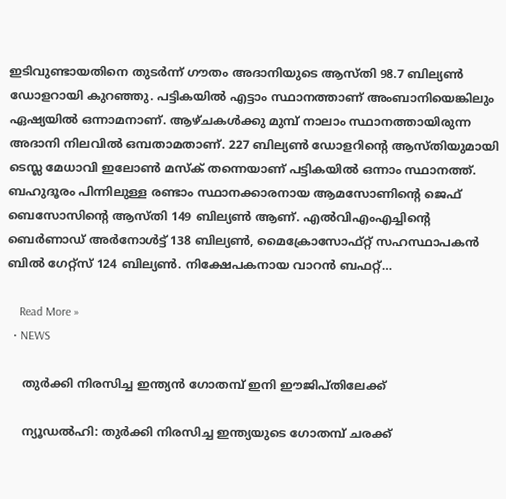ഇടിവുണ്ടായതിനെ തുടര്‍ന്ന് ഗൗതം അദാനിയുടെ ആസ്തി 98.7 ബില്യണ്‍ ഡോളറായി കുറഞ്ഞു. പട്ടികയില്‍ എട്ടാം സ്ഥാനത്താണ് അംബാനിയെങ്കിലും ഏഷ്യയില്‍ ഒന്നാമനാണ്. ആഴ്ചകള്‍ക്കു മുമ്പ് നാലാം സ്ഥാനത്തായിരുന്ന അദാനി നിലവില്‍ ഒമ്പതാമതാണ്. 227 ബില്യണ്‍ ഡോളറിന്റെ ആസ്തിയുമായി ടെസ്ല മേധാവി ഇലോണ്‍ മസ്‌ക് തന്നെയാണ് പട്ടികയില്‍ ഒന്നാം സ്ഥാനത്ത്. ബഹുദൂരം പിന്നിലുള്ള രണ്ടാം സ്ഥാനക്കാരനായ ആമസോണിന്റെ ജെഫ് ബെസോസിന്റെ ആസ്തി 149 ബില്യണ്‍ ആണ്. എല്‍വിഎംഎച്ചിന്റെ ബെര്‍ണാഡ് അര്‍നോള്‍ട്ട് 138 ബില്യണ്‍, മൈക്രോസോഫ്റ്റ് സഹസ്ഥാപകന്‍ ബില്‍ ഗേറ്റ്‌സ് 124 ബില്യണ്‍. നിക്ഷേപകനായ വാറന്‍ ബഫറ്റ്…

    Read More »
  • NEWS

    തുര്‍ക്കി നിരസിച്ച ഇന്ത്യന്‍ ഗോതമ്പ് ഇനി ഈജിപ്തിലേക്ക്

    ന്യൂഡല്‍ഹി: തുര്‍ക്കി നിരസിച്ച ഇന്ത്യയുടെ ഗോതമ്പ് ചരക്ക്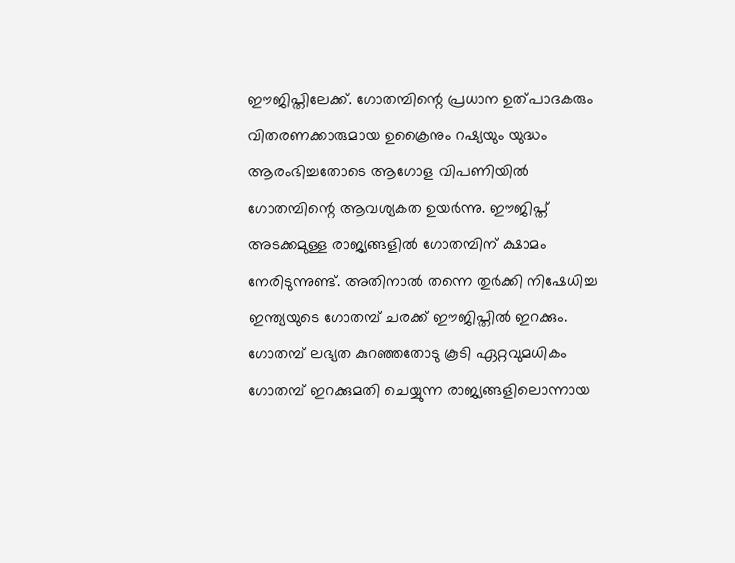ഈജിപ്തിലേക്ക്. ഗോതമ്പിന്റെ പ്രധാന ഉത്പാദകരും വിതരണക്കാരുമായ ഉക്രൈനും റഷ്യയും യുദ്ധം ആരംഭിച്ചതോടെ ആഗോള വിപണിയില്‍ ഗോതമ്പിന്റെ ആവശ്യകത ഉയര്‍ന്നു. ഈജിപ്ത് അടക്കമുള്ള രാജ്യങ്ങളില്‍ ഗോതമ്പിന് ക്ഷാമം നേരിടുന്നുണ്ട്. അതിനാല്‍ തന്നെ തുര്‍ക്കി നിഷേധിച്ച ഇന്ത്യയുടെ ഗോതമ്പ് ചരക്ക് ഈജിപ്തില്‍ ഇറക്കും. ഗോതമ്പ് ലഭ്യത കുറഞ്ഞതോടു കൂടി ഏറ്റവുമധികം ഗോതമ്പ് ഇറക്കുമതി ചെയ്യുന്ന രാജ്യങ്ങളിലൊന്നായ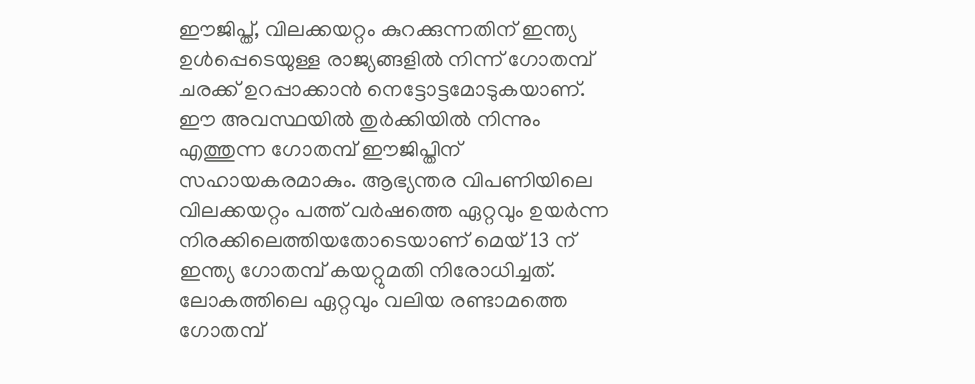ഈജിപ്ത്, വിലക്കയറ്റം കുറക്കുന്നതിന് ഇന്ത്യ ഉള്‍പ്പെടെയുള്ള രാജ്യങ്ങളില്‍ നിന്ന് ഗോതമ്പ് ചരക്ക് ഉറപ്പാക്കാന്‍ നെട്ടോട്ടമോടുകയാണ്. ഈ അവസ്ഥയില്‍ തുര്‍ക്കിയില്‍ നിന്നും എത്തുന്ന ഗോതമ്പ് ഈജിപ്തിന് സഹായകരമാകും. ആഭ്യന്തര വിപണിയിലെ വിലക്കയറ്റം പത്ത് വര്‍ഷത്തെ ഏറ്റവും ഉയര്‍ന്ന നിരക്കിലെത്തിയതോടെയാണ് മെയ് 13 ന് ഇന്ത്യ ഗോതമ്പ് കയറ്റുമതി നിരോധിച്ചത്. ലോകത്തിലെ ഏറ്റവും വലിയ രണ്ടാമത്തെ ഗോതമ്പ്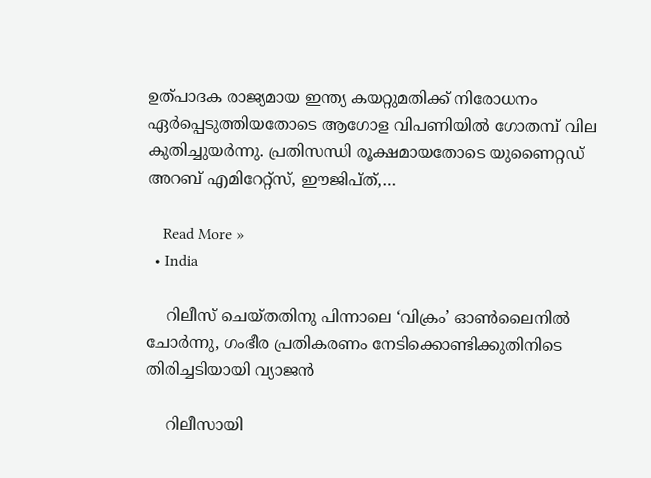ഉത്പാദക രാജ്യമായ ഇന്ത്യ കയറ്റുമതിക്ക് നിരോധനം ഏര്‍പ്പെടുത്തിയതോടെ ആഗോള വിപണിയില്‍ ഗോതമ്പ് വില കുതിച്ചുയര്‍ന്നു. പ്രതിസന്ധി രൂക്ഷമായതോടെ യുണൈറ്റഡ് അറബ് എമിറേറ്റ്‌സ്, ഈജിപ്ത്,…

    Read More »
  • India

    റിലീസ് ചെയ്തതിനു പിന്നാലെ ‘വിക്രം’ ഓണ്‍ലൈനില്‍ ചോര്‍ന്നു, ഗംഭീര പ്രതികരണം നേടിക്കൊണ്ടിക്കുതിനിടെ തിരിച്ചടിയായി വ്യാജൻ

    റിലീസായി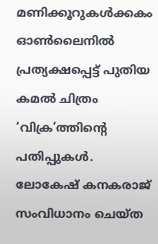മണിക്കൂറുകള്‍ക്കകം ഓണ്‍ലൈനില്‍ പ്രത്യക്ഷപ്പെട്ട് പുതിയ കമല്‍ ചിത്രം ‘വിക്ര’ത്തിന്റെ പതിപ്പുകള്‍. ലോകേഷ് കനകരാജ് സംവിധാനം ചെയ്ത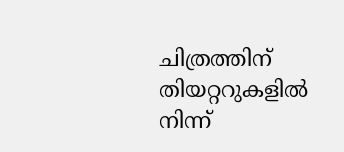ചിത്രത്തിന് തിയറ്ററുകളില്‍ നിന്ന്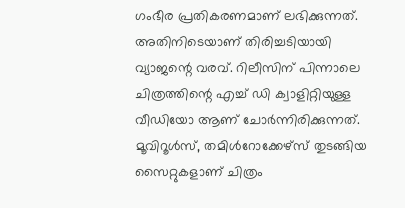ഗംഭീര പ്രതികരണമാണ് ലഭിക്കുന്നത്. അതിനിടെയാണ് തിരിച്ചടിയായി വ്യാജന്റെ വരവ്. റിലീസിന് പിന്നാലെ ചിത്രത്തിന്റെ എച്ച് ഡി ക്വാളിറ്റിയുള്ള വീഡിയോ ആണ് ചോര്‍ന്നിരിക്കുന്നത്. മൂവിറൂള്‍സ്, തമിള്‍റോക്കേഴ്‌സ് തുടങ്ങിയ സൈറ്റുകളാണ് ചിത്രം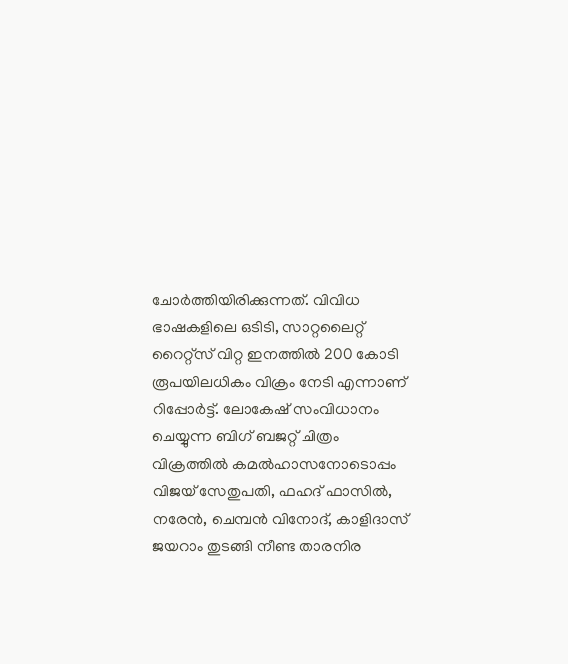ചോര്‍ത്തിയിരിക്കുന്നത്. വിവിധ ഭാഷകളിലെ ഒടിടി, സാറ്റലൈറ്റ് റൈറ്റ്സ് വിറ്റ ഇനത്തില്‍ 200 കോടി രൂപയിലധികം വിക്രം നേടി എന്നാണ്  റിപ്പോർട്ട്. ലോകേഷ് സംവിധാനം ചെയ്യുന്ന ബിഗ് ബജറ്റ് ചിത്രം വിക്രത്തിൽ കമൽഹാസനോടൊപ്പം വിജയ് സേതുപതി, ഫഹദ് ഫാസിൽ, നരേൻ, ചെമ്പൻ വിനോദ്, കാളിദാസ് ജയറാം തുടങ്ങി നീണ്ട താരനിര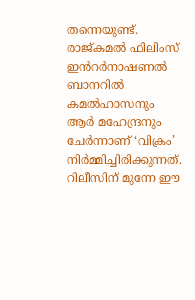തന്നെയുണ്ട്. രാജ്‍കമൽ ഫിലിംസ് ഇൻറർനാഷണൽ ബാനറിൽ കമൽഹാസനും ആർ മഹേന്ദ്രനും ചേർന്നാണ് ‘വിക്രം’  നിർമ്മിച്ചിരിക്കുന്നത്. റിലീസിന് മുന്നേ ഈ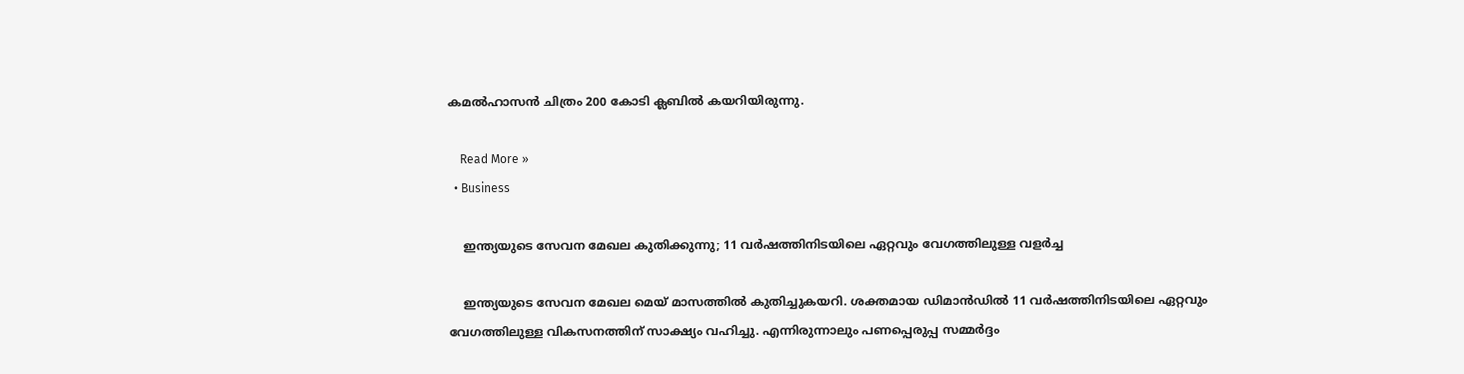കമല്‍ഹാസന്‍ ചിത്രം 200 കോടി ക്ലബില്‍ കയറിയിരുന്നു.

    Read More »
  • Business

    ഇന്ത്യയുടെ സേവന മേഖല കുതിക്കുന്നു; 11 വര്‍ഷത്തിനിടയിലെ ഏറ്റവും വേഗത്തിലുള്ള വളര്‍ച്ച

    ഇന്ത്യയുടെ സേവന മേഖല മെയ് മാസത്തില്‍ കുതിച്ചുകയറി. ശക്തമായ ഡിമാന്‍ഡില്‍ 11 വര്‍ഷത്തിനിടയിലെ ഏറ്റവും വേഗത്തിലുള്ള വികസനത്തിന് സാക്ഷ്യം വഹിച്ചു. എന്നിരുന്നാലും പണപ്പെരുപ്പ സമ്മര്‍ദ്ദം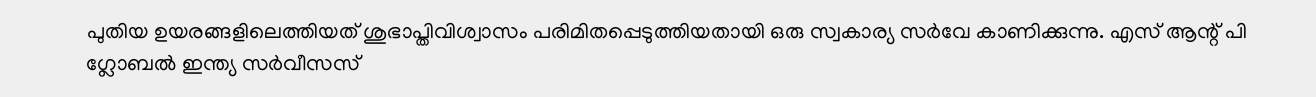പുതിയ ഉയരങ്ങളിലെത്തിയത് ശുഭാപ്തിവിശ്വാസം പരിമിതപ്പെടുത്തിയതായി ഒരു സ്വകാര്യ സര്‍വേ കാണിക്കുന്നു. എസ് ആന്റ് പി ഗ്ലോബല്‍ ഇന്ത്യ സര്‍വീസസ്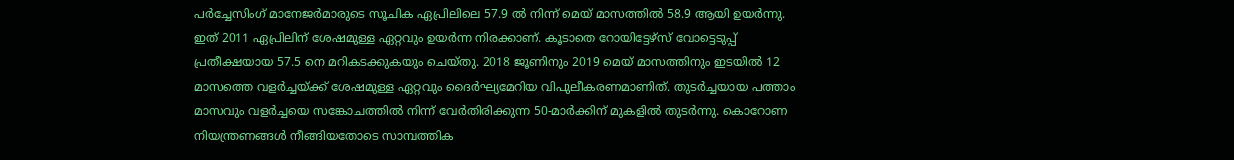പര്‍ച്ചേസിംഗ് മാനേജര്‍മാരുടെ സൂചിക ഏപ്രിലിലെ 57.9 ല്‍ നിന്ന് മെയ് മാസത്തില്‍ 58.9 ആയി ഉയര്‍ന്നു. ഇത് 2011 ഏപ്രിലിന് ശേഷമുള്ള ഏറ്റവും ഉയര്‍ന്ന നിരക്കാണ്. കൂടാതെ റോയിട്ടേഴ്സ് വോട്ടെടുപ്പ് പ്രതീക്ഷയായ 57.5 നെ മറികടക്കുകയും ചെയ്തു. 2018 ജൂണിനും 2019 മെയ് മാസത്തിനും ഇടയില്‍ 12 മാസത്തെ വളര്‍ച്ചയ്ക്ക് ശേഷമുള്ള ഏറ്റവും ദൈര്‍ഘ്യമേറിയ വിപുലീകരണമാണിത്. തുടര്‍ച്ചയായ പത്താം മാസവും വളര്‍ച്ചയെ സങ്കോചത്തില്‍ നിന്ന് വേര്‍തിരിക്കുന്ന 50-മാര്‍ക്കിന് മുകളില്‍ തുടര്‍ന്നു. കൊറോണ നിയന്ത്രണങ്ങള്‍ നീങ്ങിയതോടെ സാമ്പത്തിക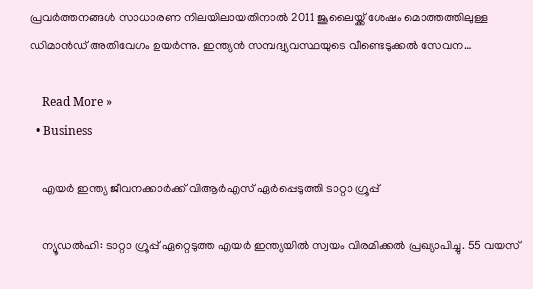പ്രവര്‍ത്തനങ്ങള്‍ സാധാരണ നിലയിലായതിനാല്‍ 2011 ജൂലൈയ്ക്ക് ശേഷം മൊത്തത്തിലുള്ള ഡിമാന്‍ഡ് അതിവേഗം ഉയര്‍ന്നു. ഇന്ത്യന്‍ സമ്പദ്വ്യവസ്ഥയുടെ വീണ്ടെടുക്കല്‍ സേവന…

    Read More »
  • Business

    എയര്‍ ഇന്ത്യ ജീവനക്കാര്‍ക്ക് വിആര്‍എസ് ഏര്‍പ്പെടുത്തി ടാറ്റാ ഗ്രൂപ്പ്

    ന്യൂഡല്‍ഹി: ടാറ്റാ ഗ്രൂപ്പ് ഏറ്റെടുത്ത എയര്‍ ഇന്ത്യയില്‍ സ്വയം വിരമിക്കല്‍ പ്രഖ്യാപിച്ചു. 55 വയസ്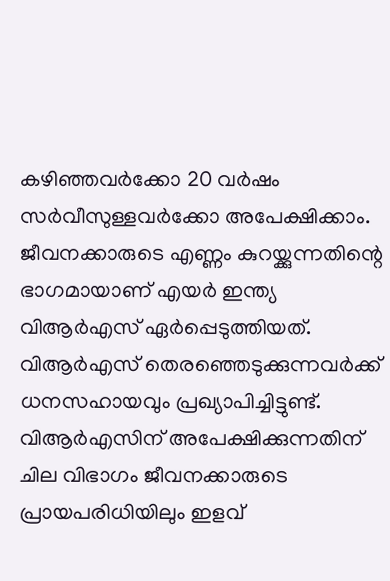കഴിഞ്ഞവര്‍ക്കോ 20 വര്‍ഷം സര്‍വീസുള്ളവര്‍ക്കോ അപേക്ഷിക്കാം. ജീവനക്കാരുടെ എണ്ണം കുറയ്ക്കുന്നതിന്റെ ഭാഗമായാണ് എയര്‍ ഇന്ത്യ വിആര്‍എസ് ഏര്‍പ്പെടുത്തിയത്. വിആര്‍എസ് തെരഞ്ഞെടുക്കുന്നവര്‍ക്ക് ധനസഹായവും പ്രഖ്യാപിച്ചിട്ടുണ്ട്. വിആര്‍എസിന് അപേക്ഷിക്കുന്നതിന് ചില വിഭാഗം ജീവനക്കാരുടെ പ്രായപരിധിയിലും ഇളവ്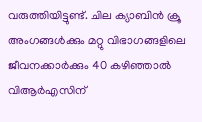വരുത്തിയിട്ടുണ്ട്. ചില ക്യാബിന്‍ ക്രൂ അംഗങ്ങള്‍ക്കും മറ്റു വിഭാഗങ്ങളിലെ ജീവനക്കാര്‍ക്കും 40 കഴിഞ്ഞാല്‍ വിആര്‍എസിന്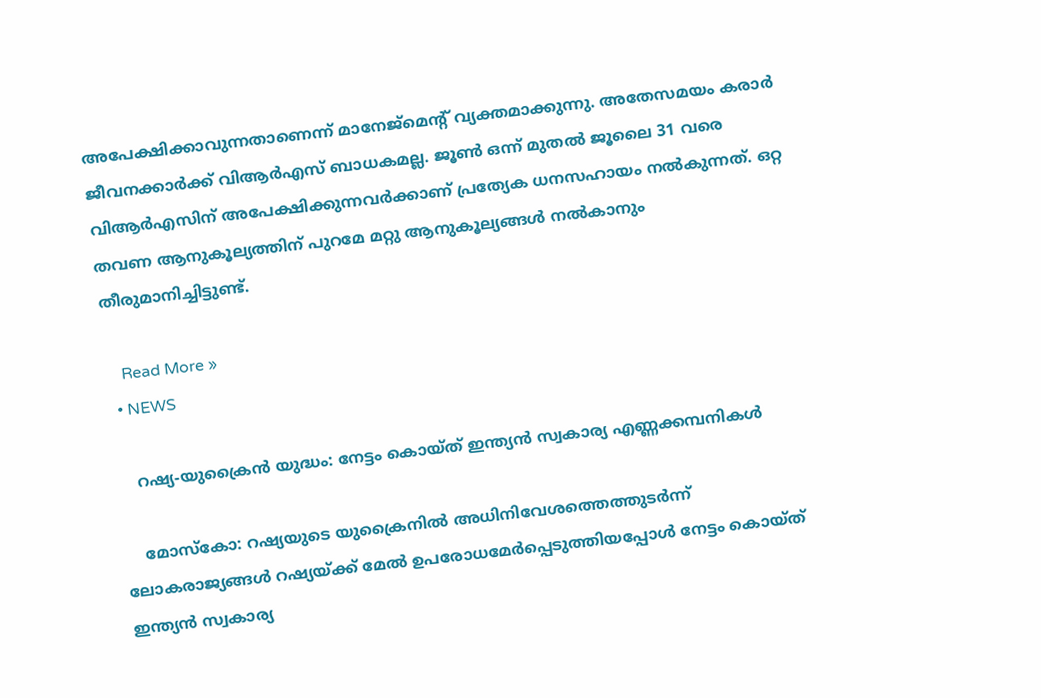അപേക്ഷിക്കാവുന്നതാണെന്ന് മാനേജ്മെന്റ് വ്യക്തമാക്കുന്നു. അതേസമയം കരാര്‍ ജീവനക്കാര്‍ക്ക് വിആര്‍എസ് ബാധകമല്ല. ജൂണ്‍ ഒന്ന് മുതല്‍ ജൂലൈ 31 വരെ വിആര്‍എസിന് അപേക്ഷിക്കുന്നവര്‍ക്കാണ് പ്രത്യേക ധനസഹായം നല്‍കുന്നത്. ഒറ്റ തവണ ആനുകൂല്യത്തിന് പുറമേ മറ്റു ആനുകൂല്യങ്ങള്‍ നല്‍കാനും തീരുമാനിച്ചിട്ടുണ്ട്.

    Read More »
  • NEWS

    റഷ്യ-യുക്രൈന്‍ യുദ്ധം: നേട്ടം കൊയ്ത് ഇന്ത്യന്‍ സ്വകാര്യ എണ്ണക്കമ്പനികള്‍

    മോസ്‌കോ: റഷ്യയുടെ യുക്രൈനില്‍ അധിനിവേശത്തെത്തുടര്‍ന്ന് ലോകരാജ്യങ്ങള്‍ റഷ്യയ്ക്ക് മേല്‍ ഉപരോധമേര്‍പ്പെടുത്തിയപ്പോള്‍ നേട്ടം കൊയ്ത് ഇന്ത്യന്‍ സ്വകാര്യ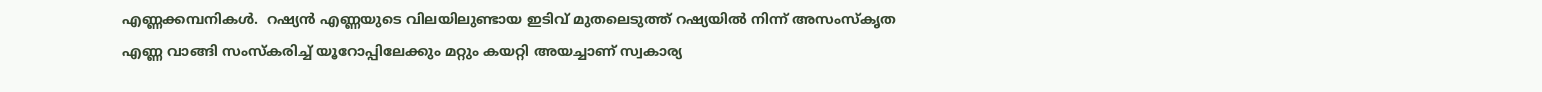എണ്ണക്കമ്പനികള്‍.  റഷ്യന്‍ എണ്ണയുടെ വിലയിലുണ്ടായ ഇടിവ് മുതലെടുത്ത് റഷ്യയില്‍ നിന്ന് അസംസ്‌കൃത എണ്ണ വാങ്ങി സംസ്‌കരിച്ച് യൂറോപ്പിലേക്കും മറ്റും കയറ്റി അയച്ചാണ് സ്വകാര്യ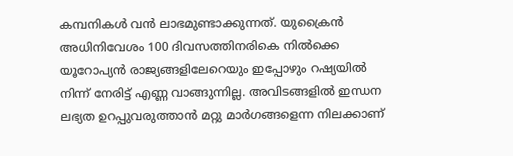കമ്പനികള്‍ വന്‍ ലാഭമുണ്ടാക്കുന്നത്. യുക്രൈന്‍ അധിനിവേശം 100 ദിവസത്തിനരികെ നില്‍ക്കെ യൂറോപ്യന്‍ രാജ്യങ്ങളിലേറെയും ഇപ്പോഴും റഷ്യയില്‍ നിന്ന് നേരിട്ട് എണ്ണ വാങ്ങുന്നില്ല. അവിടങ്ങളില്‍ ഇന്ധന ലഭ്യത ഉറപ്പുവരുത്താന്‍ മറ്റു മാര്‍ഗങ്ങളെന്ന നിലക്കാണ്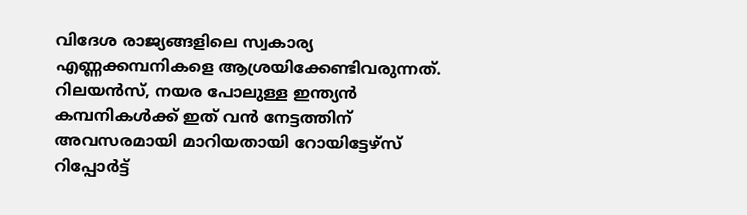വിദേശ രാജ്യങ്ങളിലെ സ്വകാര്യ എണ്ണക്കമ്പനികളെ ആശ്രയിക്കേണ്ടിവരുന്നത്. റിലയന്‍സ്, നയര പോലുള്ള ഇന്ത്യന്‍ കമ്പനികള്‍ക്ക് ഇത് വന്‍ നേട്ടത്തിന് അവസരമായി മാറിയതായി റോയിട്ടേഴ്‌സ് റിപ്പോര്‍ട്ട്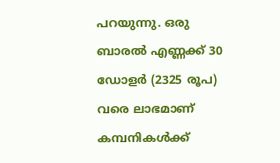പറയുന്നു. ഒരു ബാരല്‍ എണ്ണക്ക് 30 ഡോളര്‍ (2325 രൂപ) വരെ ലാഭമാണ് കമ്പനികള്‍ക്ക്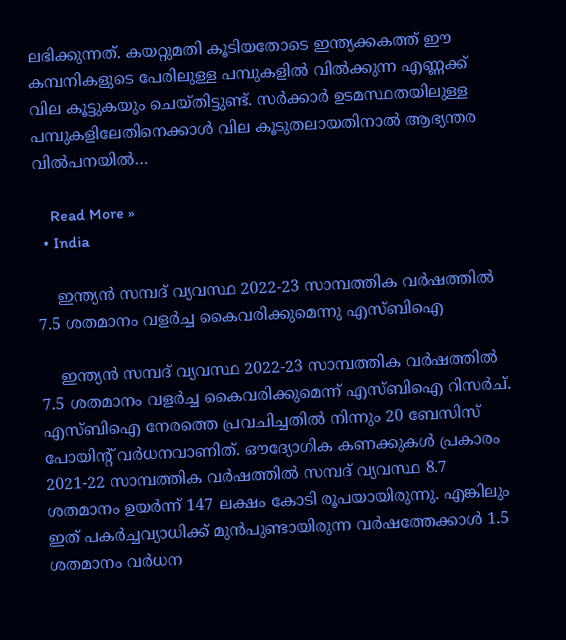ലഭിക്കുന്നത്. കയറ്റുമതി കൂടിയതോടെ ഇന്ത്യക്കകത്ത് ഈ കമ്പനികളുടെ പേരിലുള്ള പമ്പുകളില്‍ വില്‍ക്കുന്ന എണ്ണക്ക് വില കൂട്ടുകയും ചെയ്തിട്ടുണ്ട്. സര്‍ക്കാര്‍ ഉടമസ്ഥതയിലുള്ള പമ്പുകളിലേതിനെക്കാള്‍ വില കൂടുതലായതിനാല്‍ ആഭ്യന്തര വില്‍പനയില്‍…

    Read More »
  • India

    ഇന്ത്യന്‍ സമ്പദ് വ്യവസ്ഥ 2022-23 സാമ്പത്തിക വര്‍ഷത്തില്‍ 7.5 ശതമാനം വളര്‍ച്ച കൈവരിക്കുമെന്നു എസ്ബിഐ

    ഇന്ത്യന്‍ സമ്പദ് വ്യവസ്ഥ 2022-23 സാമ്പത്തിക വര്‍ഷത്തില്‍ 7.5 ശതമാനം വളര്‍ച്ച കൈവരിക്കുമെന്ന് എസ്ബിഐ റിസര്‍ച്. എസ്ബിഐ നേരത്തെ പ്രവചിച്ചതില്‍ നിന്നും 20 ബേസിസ് പോയിന്റ് വര്‍ധനവാണിത്. ഔദ്യോഗിക കണക്കുകള്‍ പ്രകാരം 2021-22 സാമ്പത്തിക വര്‍ഷത്തില്‍ സമ്പദ് വ്യവസ്ഥ 8.7 ശതമാനം ഉയര്‍ന്ന് 147 ലക്ഷം കോടി രൂപയായിരുന്നു. എങ്കിലും ഇത് പകര്‍ച്ചവ്യാധിക്ക് മുന്‍പുണ്ടായിരുന്ന വര്‍ഷത്തേക്കാള്‍ 1.5 ശതമാനം വര്‍ധന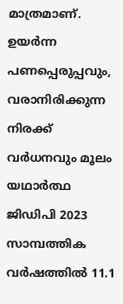മാത്രമാണ്. ഉയര്‍ന്ന പണപ്പെരുപ്പവും, വരാനിരിക്കുന്ന നിരക്ക് വര്‍ധനവും മൂലം യഥാര്‍ത്ഥ ജിഡിപി 2023 സാമ്പത്തിക വര്‍ഷത്തില്‍ 11.1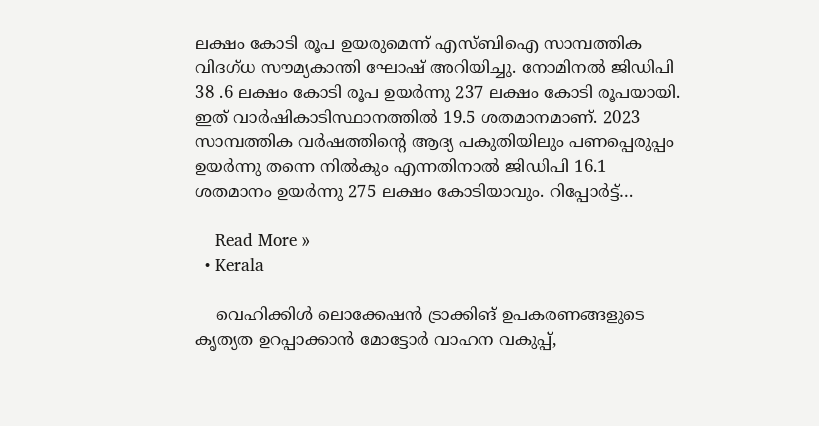ലക്ഷം കോടി രൂപ ഉയരുമെന്ന് എസ്ബിഐ സാമ്പത്തിക വിദഗ്ധ സൗമ്യകാന്തി ഘോഷ് അറിയിച്ചു. നോമിനല്‍ ജിഡിപി 38 .6 ലക്ഷം കോടി രൂപ ഉയര്‍ന്നു 237 ലക്ഷം കോടി രൂപയായി. ഇത് വാര്‍ഷികാടിസ്ഥാനത്തില്‍ 19.5 ശതമാനമാണ്. 2023 സാമ്പത്തിക വര്‍ഷത്തിന്റെ ആദ്യ പകുതിയിലും പണപ്പെരുപ്പം ഉയര്‍ന്നു തന്നെ നില്‍കും എന്നതിനാല്‍ ജിഡിപി 16.1 ശതമാനം ഉയര്‍ന്നു 275 ലക്ഷം കോടിയാവും. റിപ്പോര്‍ട്ട്…

    Read More »
  • Kerala

    വെഹിക്കിൾ ലൊക്കേഷൻ ട്രാക്കിങ് ഉപകരണങ്ങളുടെ കൃത്യത ഉറപ്പാക്കാൻ മോട്ടോർ വാഹന വകുപ്പ്,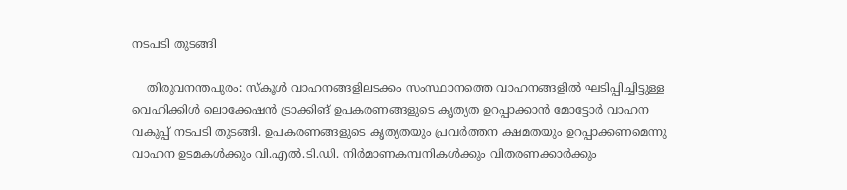നടപടി തുടങ്ങി

    തിരുവനന്തപുരം: സ്‌കൂൾ വാഹനങ്ങളിലടക്കം സംസ്ഥാനത്തെ വാഹനങ്ങളിൽ ഘടിപ്പിച്ചിട്ടുള്ള വെഹിക്കിൾ ലൊക്കേഷൻ ട്രാക്കിങ് ഉപകരണങ്ങളുടെ കൃത്യത ഉറപ്പാക്കാൻ മോട്ടോർ വാഹന വകുപ്പ് നടപടി തുടങ്ങി. ഉപകരണങ്ങളുടെ കൃത്യതയും പ്രവർത്തന ക്ഷമതയും ഉറപ്പാക്കണമെന്നു വാഹന ഉടമകൾക്കും വി.എൽ.ടി.ഡി. നിർമാണകമ്പനികൾക്കും വിതരണക്കാർക്കും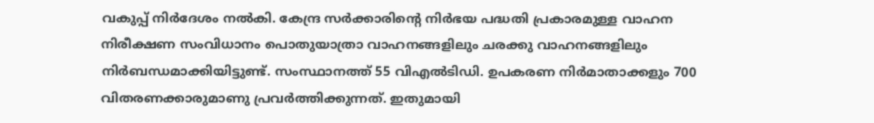വകുപ്പ് നിർദേശം നൽകി. കേന്ദ്ര സർക്കാരിന്‍റെ നിർഭയ പദ്ധതി പ്രകാരമുള്ള വാഹന നിരീക്ഷണ സംവിധാനം പൊതുയാത്രാ വാഹനങ്ങളിലും ചരക്കു വാഹനങ്ങളിലും നിർബന്ധമാക്കിയിട്ടുണ്ട്. സംസ്ഥാനത്ത് 55 വിഎൽടിഡി. ഉപകരണ നിർമാതാക്കളും 700 വിതരണക്കാരുമാണു പ്രവർത്തിക്കുന്നത്. ഇതുമായി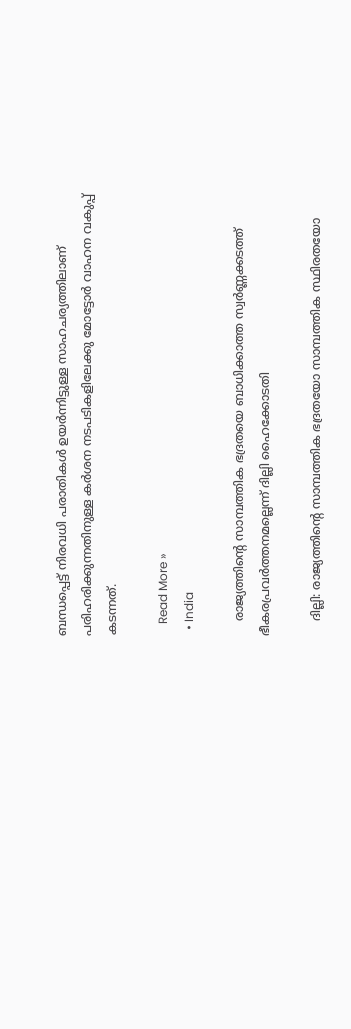ബന്ധപ്പെട്ട് നിരവധി പരാതികൾ ഉയർന്നിട്ടുള്ള സാഹചര്യത്തിലാണ് പരിഹരിക്കുന്നതിനുള്ള കർശന നടപടികളിലേക്കു മോട്ടോർ വാഹന വകുപ്പ് കടന്നത്.

    Read More »
  • India

    രാജ്യത്തിന്‍റെ സാമ്പത്തിക ഭദ്രതയെ ബാധിക്കാത്ത സ്വർണ്ണക്കടത്ത് ഭീകരപ്രവര്‍ത്തനമല്ലെന്ന് ദില്ലി ഹൈക്കോടതി

    ദില്ലി: രാജ്യത്തിന്‍റെ സാമ്പത്തിക ഭദ്രതയോ സാമ്പത്തിക സ്ഥിരതയോ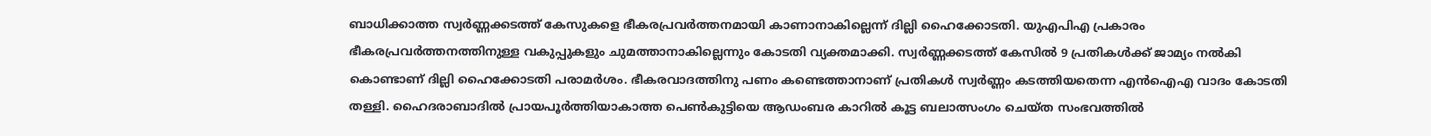ബാധിക്കാത്ത സ്വർണ്ണക്കടത്ത് കേസുകളെ ഭീകരപ്രവർത്തനമായി കാണാനാകില്ലെന്ന് ദില്ലി ഹൈക്കോടതി. യുഎപിഎ പ്രകാരം ഭീകരപ്രവർത്തനത്തിനുള്ള വകുപ്പുകളും ചുമത്താനാകില്ലെന്നും കോടതി വ്യക്തമാക്കി. സ്വർണ്ണക്കടത്ത് കേസിൽ 9 പ്രതികൾക്ക് ജാമ്യം നൽകി കൊണ്ടാണ് ദില്ലി ഹൈക്കോടതി പരാമർശം. ഭീകരവാദത്തിനു പണം കണ്ടെത്താനാണ് പ്രതികൾ സ്വർണ്ണം കടത്തിയതെന്ന എൻഐഎ വാദം കോടതി തള്ളി. ഹൈദരാബാദിൽ പ്രായപൂർത്തിയാകാത്ത പെൺകുട്ടിയെ ആഡംബര കാറില്‍ കൂട്ട ബലാത്സംഗം ചെയ്ത സംഭവത്തില്‍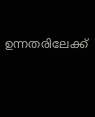ഉന്നതരിലേക്ക്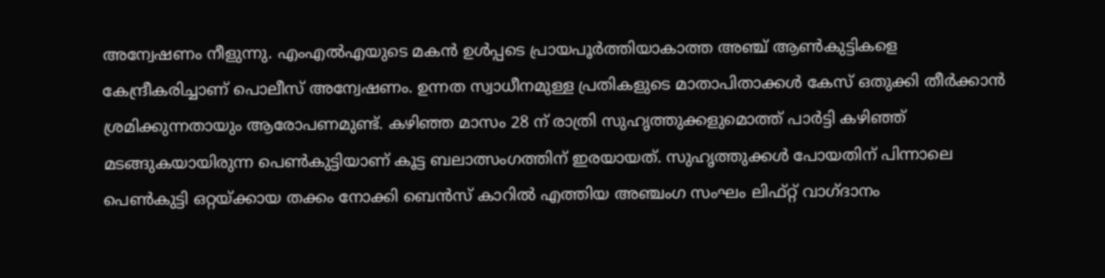അന്വേഷണം നീളുന്നു. എംഎൽഎയുടെ മകൻ ഉൾപ്പടെ പ്രായപൂര്‍ത്തിയാകാത്ത അഞ്ച് ആൺകുട്ടികളെ കേന്ദ്രീകരിച്ചാണ് പൊലീസ് അന്വേഷണം. ഉന്നത സ്വാധീനമുള്ള പ്രതികളുടെ മാതാപിതാക്കള്‍ കേസ് ഒതുക്കി തീര്‍ക്കാന്‍ ശ്രമിക്കുന്നതായും ആരോപണമുണ്ട്. കഴിഞ്ഞ മാസം 28 ന് രാത്രി സുഹൃത്തുക്കളുമൊത്ത് പാർട്ടി കഴിഞ്ഞ് മടങ്ങുകയായിരുന്ന പെണ്‍കുട്ടിയാണ് കൂട്ട ബലാത്സംഗത്തിന് ഇരയായത്. സുഹൃത്തുക്കള്‍ പോയതിന് പിന്നാലെ പെണ്‍കുട്ടി ഒറ്റയ്ക്കായ തക്കം നോക്കി ബെന്‍സ് കാറില്‍ എത്തിയ അഞ്ചംഗ സംഘം ലിഫ്റ്റ് വാഗ്ദാനം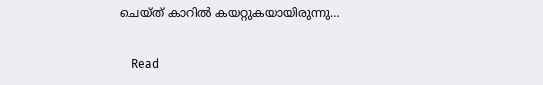ചെയ്ത് കാറിൽ കയറ്റുകയായിരുന്നു…

    Read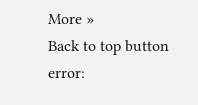More »
Back to top button
error: